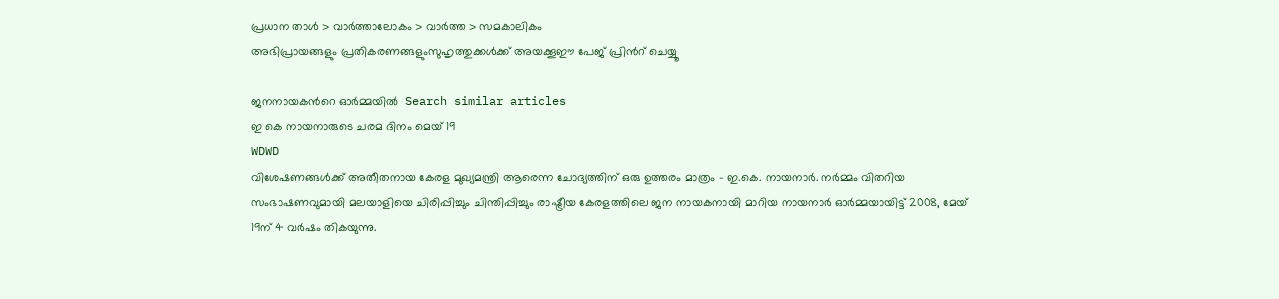പ്രധാന താള്‍ > വാര്‍ത്താലോകം > വാര്‍ത്ത > സമകാലികം
അഭിപ്രായങ്ങളും പ്രതികരണങ്ങളുംസുഹൃത്തുക്കള്‍ക്ക് അയക്കൂഈ പേജ് പ്രിന്‍റ് ചെയ്യൂ

ജനനായകന്‍റെ ഓര്‍മ്മയില്‍  Search similar articles
ഇ കെ നായനാരുടെ ചരമ ദിനം മെയ് 19
WDWD
വിശേഷണങ്ങള്‍ക്ക് അതീതനായ കേരള മുഖ്യമന്ത്രി ആരെന്ന ചോദ്യത്തിന് ഒരു ഉത്തരം മാത്രം - ഇ.കെ. നായനാര്‍. നര്‍മ്മം വിതറിയ സംഭാഷണവുമായി മലയാളിയെ ചിരിപ്പിച്ചും ചിന്തിപ്പിച്ചും രാഷ്ട്രീയ കേരളത്തിലെ ജന നായകനായി മാറിയ നായനാര്‍ ഓര്‍മ്മയായിട്ട് 2008, മേയ് 19ന് 4 വര്‍ഷം തികയുന്നു.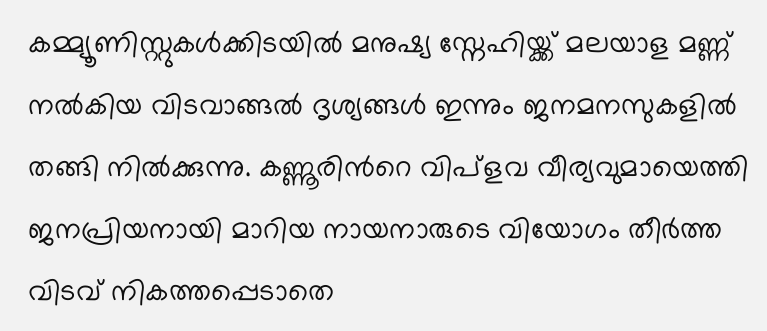കമ്മ്യൂണിസ്റ്റുകള്‍ക്കിടയില്‍ മനുഷ്യ സ്നേഹിയ്ക്ക് മലയാള മണ്ണ് നല്‍കിയ വിടവാങ്ങല്‍ ദൃശ്യങ്ങള്‍ ഇന്നും ജനമനസുകളില്‍ തങ്ങി നില്‍ക്കുന്നു. കണ്ണൂരിന്‍റെ വിപ്ളവ വീര്യവുമായെത്തി ജനപ്രിയനായി മാറിയ നായനാരുടെ വിയോഗം തീര്‍ത്ത വിടവ് നികത്തപ്പെടാതെ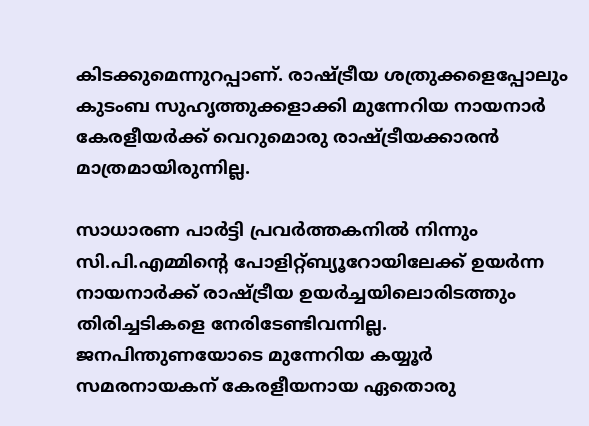കിടക്കുമെന്നുറപ്പാണ്. രാഷ്ട്രീയ ശത്രുക്കളെപ്പോലും കുടംബ സുഹൃത്തുക്കളാക്കി മുന്നേറിയ നായനാര്‍ കേരളീയര്‍ക്ക് വെറുമൊരു രാഷ്ട്രീയക്കാരന്‍ മാത്രമായിരുന്നില്ല.

സാധാരണ പാര്‍ട്ടി പ്രവര്‍ത്തകനില്‍ നിന്നും സി.പി.എമ്മിന്‍റെ പോളിറ്റ്ബ്യൂറോയിലേക്ക് ഉയര്‍ന്ന നായനാര്‍ക്ക് രാഷ്ട്രീയ ഉയര്‍ച്ചയിലൊരിടത്തും തിരിച്ചടികളെ നേരിടേണ്ടിവന്നില്ല. ജനപിന്തുണയോടെ മുന്നേറിയ കയ്യൂര്‍ സമരനായകന് കേരളീയനായ ഏതൊരു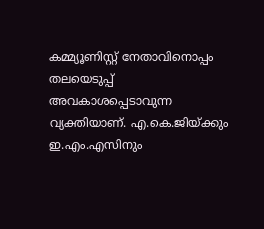കമ്മ്യൂണിസ്റ്റ് നേതാവിനൊപ്പം തലയെടുപ്പ് അവകാശപ്പെടാവുന്ന വ്യക്തിയാണ്. എ.കെ.ജിയ്ക്കും ഇ.എം.എസിനും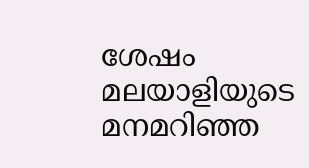ശേഷം മലയാളിയുടെ മനമറിഞ്ഞ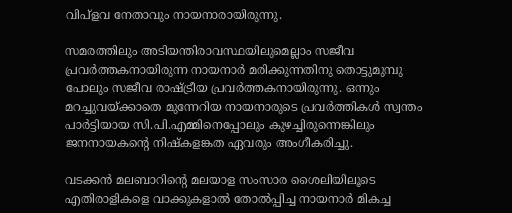വിപ്ളവ നേതാവും നായനാരായിരുന്നു.

സമരത്തിലും അടിയന്തിരാവസ്ഥയിലുമെല്ലാം സജീവ പ്രവര്‍ത്തകനായിരുന്ന നായനാര്‍ മരിക്കുന്നതിനു തൊട്ടുമുമ്പു പോലും സജീവ രാഷ്ട്രീയ പ്രവര്‍ത്തകനായിരുന്നു. ഒന്നും മറച്ചുവയ്ക്കാതെ മുന്നേറിയ നായനാരുടെ പ്രവര്‍ത്തികള്‍ സ്വന്തം പാര്‍ട്ടിയായ സി.പി.എമ്മിനെപ്പോലും കുഴച്ചിരുന്നെങ്കിലും ജനനായകന്‍റെ നിഷ്കളങ്കത ഏവരും അംഗീകരിച്ചു.

വടക്കന്‍ മലബാറിന്‍റെ മലയാള സംസാര ശൈലിയിലൂടെ എതിരാളികളെ വാക്കുകളാല്‍ തോല്‍പ്പിച്ച നായനാര്‍ മികച്ച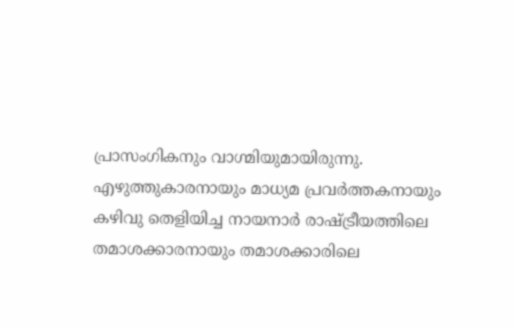പ്രാസംഗികനും വാഗ്മിയുമായിരുന്നു. എഴുത്തുകാരനായും മാധ്യമ പ്രവര്‍ത്തകനായും കഴിവു തെളിയിച്ച നായനാര്‍ രാഷ്ട്രീയത്തിലെ തമാശക്കാരനായും തമാശക്കാരിലെ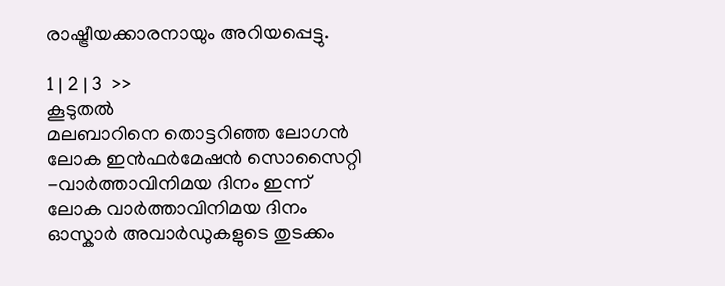രാഷ്ട്രീയക്കാരനായും അറിയപ്പെട്ടു.

1 | 2 | 3  >>
കൂടുതല്‍
മലബാറിനെ തൊട്ടറിഞ്ഞ ലോഗന്‍
ലോക ഇന്‍ഫര്‍മേഷന്‍ സൊസൈറ്റി -വാര്‍ത്താവിനിമയ ദിനം ഇന്ന്
ലോക വാര്‍ത്താവിനിമയ ദിനം
ഓസ്കാര്‍ അവാര്‍ഡുകളുടെ തുടക്കം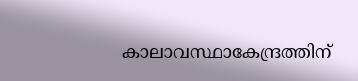കാലാവസ്ഥാകേന്ദ്രത്തിന്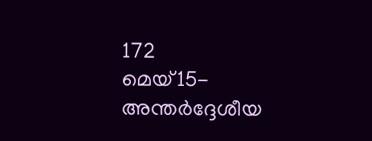172
മെയ്15- അന്തര്‍ദ്ദേശീയ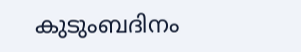കുടുംബദിനം